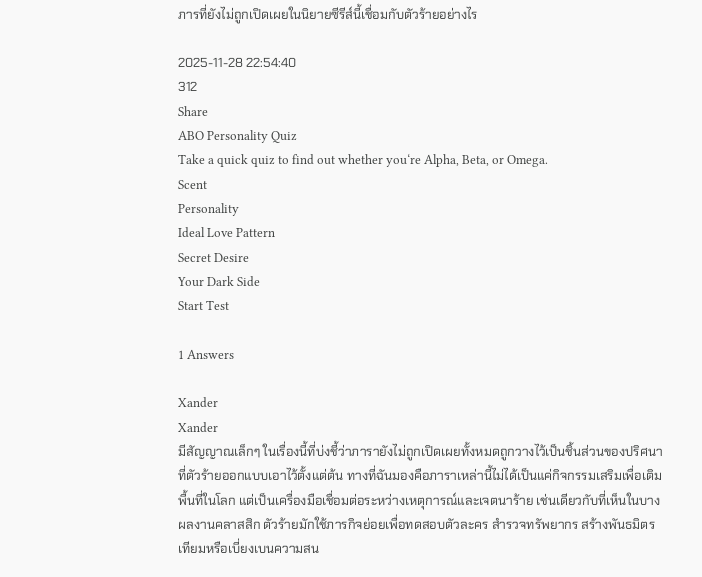ภารที่ยังไม่ถูกเปิดเผยในนิยายซีรีส์นี้เชื่อมกับตัวร้ายอย่างไร

2025-11-28 22:54:40
312
Share
ABO Personality Quiz
Take a quick quiz to find out whether you‘re Alpha, Beta, or Omega.
Scent
Personality
Ideal Love Pattern
Secret Desire
Your Dark Side
Start Test

1 Answers

Xander
Xander
มีสัญญาณเล็กๆ ในเรื่องนี้ที่บ่งชี้ว่าภารายังไม่ถูกเปิดเผยทั้งหมดถูกวางไว้เป็นชิ้นส่วนของปริศนาที่ตัวร้ายออกแบบเอาไว้ตั้งแต่ต้น ทางที่ฉันมองคือภาราเหล่านี้ไม่ได้เป็นแค่กิจกรรมเสริมเพื่อเติมพื้นที่ในโลก แต่เป็นเครื่องมือเชื่อมต่อระหว่างเหตุการณ์และเจตนาร้าย เช่นเดียวกับที่เห็นในบางผลงานคลาสสิก ตัวร้ายมักใช้ภารกิจย่อยเพื่อทดสอบตัวละคร สำรวจทรัพยากร สร้างพันธมิตรเทียมหรือเบี่ยงเบนความสน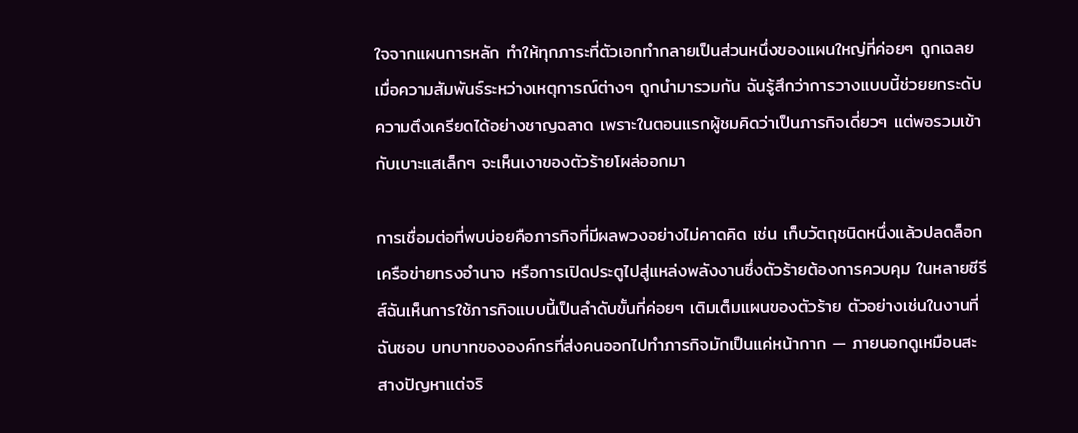ใจจากแผนการหลัก ทำให้ทุกภาระที่ตัวเอกทำกลายเป็นส่วนหนึ่งของแผนใหญ่ที่ค่อยๆ ถูกเฉลยเมื่อความสัมพันธ์ระหว่างเหตุการณ์ต่างๆ ถูกนำมารวมกัน ฉันรู้สึกว่าการวางแบบนี้ช่วยยกระดับความตึงเครียดได้อย่างชาญฉลาด เพราะในตอนแรกผู้ชมคิดว่าเป็นภารกิจเดี่ยวๆ แต่พอรวมเข้ากับเบาะแสเล็กๆ จะเห็นเงาของตัวร้ายโผล่ออกมา

การเชื่อมต่อที่พบบ่อยคือภารกิจที่มีผลพวงอย่างไม่คาดคิด เช่น เก็บวัตถุชนิดหนึ่งแล้วปลดล็อกเครือข่ายทรงอำนาจ หรือการเปิดประตูไปสู่แหล่งพลังงานซึ่งตัวร้ายต้องการควบคุม ในหลายซีรีส์ฉันเห็นการใช้ภารกิจแบบนี้เป็นลำดับขั้นที่ค่อยๆ เติมเต็มแผนของตัวร้าย ตัวอย่างเช่นในงานที่ฉันชอบ บทบาทขององค์กรที่ส่งคนออกไปทำภารกิจมักเป็นแค่หน้ากาก — ภายนอกดูเหมือนสะสางปัญหาแต่จริ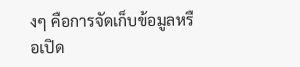งๆ คือการจัดเก็บข้อมูลหรือเปิด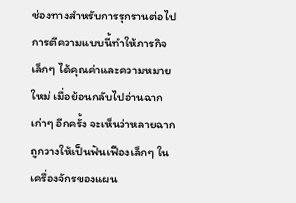ช่องทางสำหรับการรุกรานต่อไป การตีความแบบนี้ทำให้ภารกิจเล็กๆ ได้คุณค่าและความหมายใหม่ เมื่อย้อนกลับไปอ่านฉากเก่าๆ อีกครั้ง จะเห็นว่าหลายฉากถูกวางให้เป็นฟันเฟืองเล็กๆ ในเครื่องจักรของแผน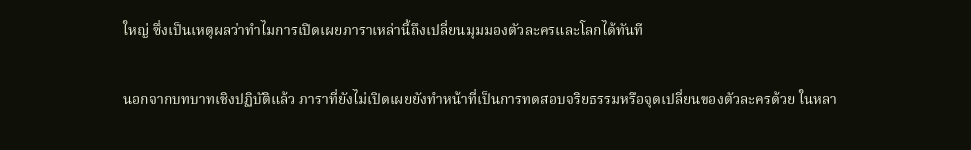ใหญ่ ซึ่งเป็นเหตุผลว่าทำไมการเปิดเผยภาราเหล่านี้ถึงเปลี่ยนมุมมองตัวละครและโลกได้ทันที

นอกจากบทบาทเชิงปฏิบัติแล้ว ภาราที่ยังไม่เปิดเผยยังทำหน้าที่เป็นการทดสอบจริยธรรมหรือจุดเปลี่ยนของตัวละครด้วย ในหลา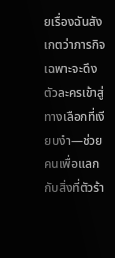ยเรื่องฉันสังเกตว่าภารกิจเฉพาะจะดึงตัวละครเข้าสู่ทางเลือกที่เงียบงำ—ช่วยคนเพื่อแลกกับสิ่งที่ตัวร้า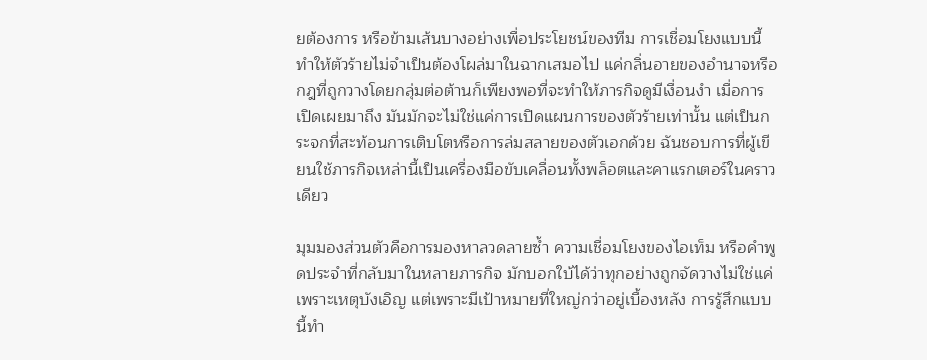ยต้องการ หรือข้ามเส้นบางอย่างเพื่อประโยชน์ของทีม การเชื่อมโยงแบบนี้ทำให้ตัวร้ายไม่จำเป็นต้องโผล่มาในฉากเสมอไป แค่กลิ่นอายของอำนาจหรือกฎที่ถูกวางโดยกลุ่มต่อต้านก็เพียงพอที่จะทำให้ภารกิจดูมีเงื่อนงำ เมื่อการเปิดเผยมาถึง มันมักจะไม่ใช่แค่การเปิดแผนการของตัวร้ายเท่านั้น แต่เป็นกระจกที่สะท้อนการเติบโตหรือการล่มสลายของตัวเอกด้วย ฉันชอบการที่ผู้เขียนใช้ภารกิจเหล่านี้เป็นเครื่องมือขับเคลื่อนทั้งพล็อตและคาแรกเตอร์ในคราวเดียว

มุมมองส่วนตัวคือการมองหาลวดลายซ้ำ ความเชื่อมโยงของไอเท็ม หรือคำพูดประจำที่กลับมาในหลายภารกิจ มักบอกใบ้ได้ว่าทุกอย่างถูกจัดวางไม่ใช่แค่เพราะเหตุบังเอิญ แต่เพราะมีเป้าหมายที่ใหญ่กว่าอยู่เบื้องหลัง การรู้สึกแบบนี้ทำ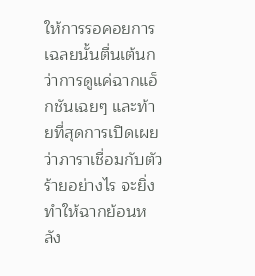ให้การรอคอยการเฉลยนั้นตื่นเต้นกว่าการดูแค่ฉากแอ็กชันเฉยๆ และท้ายที่สุดการเปิดเผยว่าภาราเชื่อมกับตัวร้ายอย่างไร จะยิ่งทำให้ฉากย้อนหลัง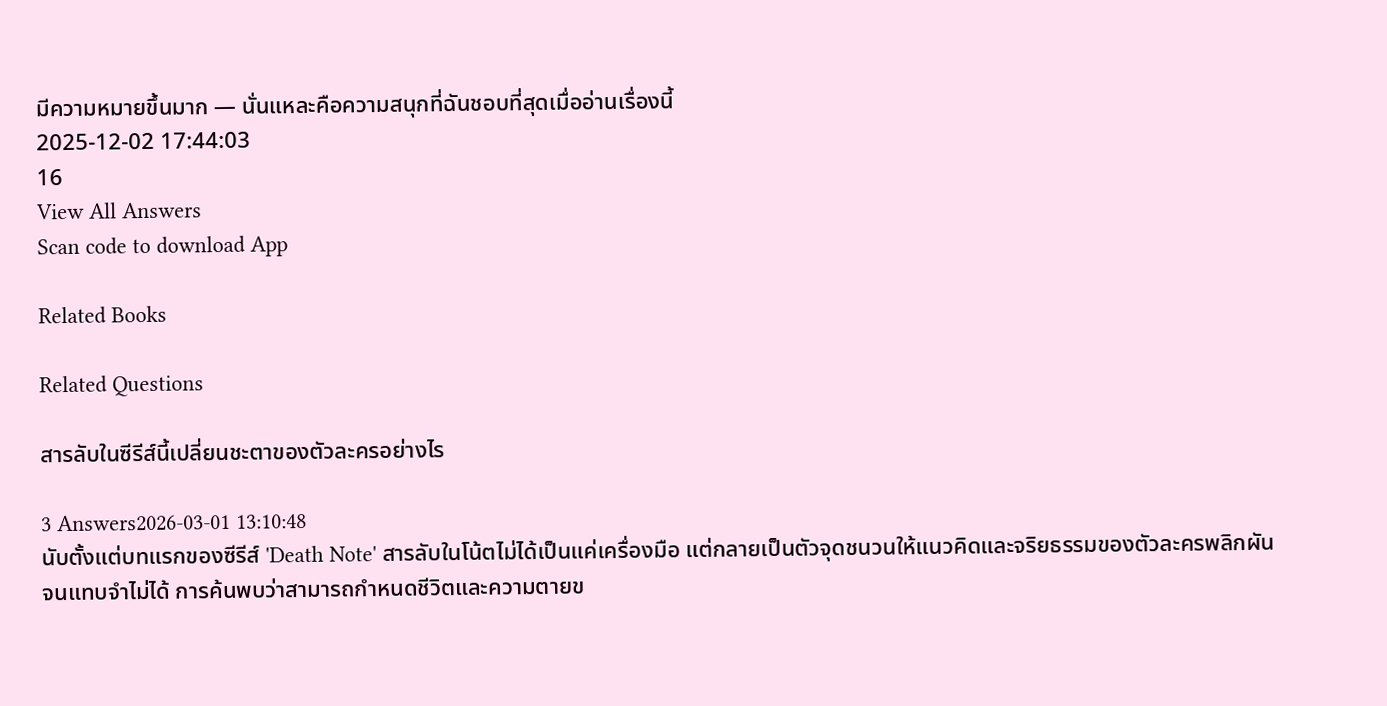มีความหมายขึ้นมาก — นั่นแหละคือความสนุกที่ฉันชอบที่สุดเมื่ออ่านเรื่องนี้
2025-12-02 17:44:03
16
View All Answers
Scan code to download App

Related Books

Related Questions

สารลับในซีรีส์นี้เปลี่ยนชะตาของตัวละครอย่างไร

3 Answers2026-03-01 13:10:48
นับตั้งแต่บทแรกของซีรีส์ 'Death Note' สารลับในโน้ตไม่ได้เป็นแค่เครื่องมือ แต่กลายเป็นตัวจุดชนวนให้แนวคิดและจริยธรรมของตัวละครพลิกผันจนแทบจำไม่ได้ การค้นพบว่าสามารถกำหนดชีวิตและความตายข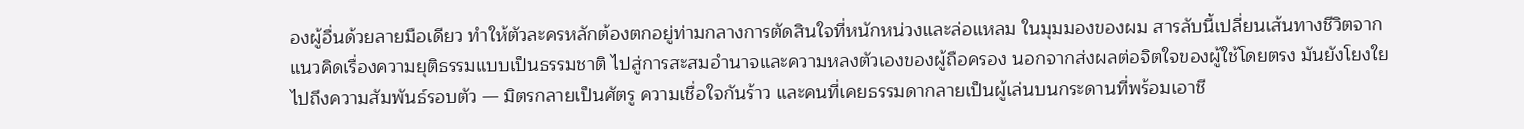องผู้อื่นด้วยลายมือเดียว ทำให้ตัวละครหลักต้องตกอยู่ท่ามกลางการตัดสินใจที่หนักหน่วงและล่อแหลม ในมุมมองของผม สารลับนี้เปลี่ยนเส้นทางชีวิตจากแนวคิดเรื่องความยุติธรรมแบบเป็นธรรมชาติ ไปสู่การสะสมอำนาจและความหลงตัวเองของผู้ถือครอง นอกจากส่งผลต่อจิตใจของผู้ใช้โดยตรง มันยังโยงใยไปถึงความสัมพันธ์รอบตัว — มิตรกลายเป็นศัตรู ความเชื่อใจกันร้าว และคนที่เคยธรรมดากลายเป็นผู้เล่นบนกระดานที่พร้อมเอาชี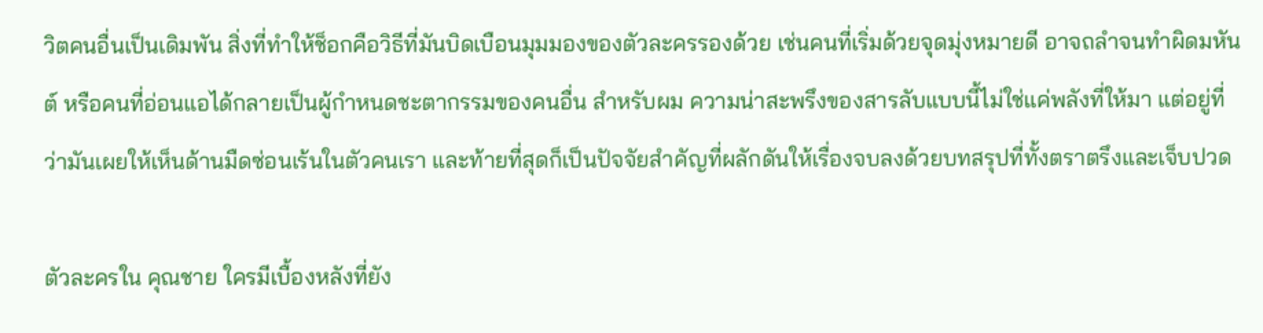วิตคนอื่นเป็นเดิมพัน สิ่งที่ทำให้ช็อกคือวิธีที่มันบิดเบือนมุมมองของตัวละครรองด้วย เช่นคนที่เริ่มด้วยจุดมุ่งหมายดี อาจถลำจนทำผิดมหันต์ หรือคนที่อ่อนแอได้กลายเป็นผู้กำหนดชะตากรรมของคนอื่น สำหรับผม ความน่าสะพรึงของสารลับแบบนี้ไม่ใช่แค่พลังที่ให้มา แต่อยู่ที่ว่ามันเผยให้เห็นด้านมืดซ่อนเร้นในตัวคนเรา และท้ายที่สุดก็เป็นปัจจัยสำคัญที่ผลักดันให้เรื่องจบลงด้วยบทสรุปที่ทั้งตราตรึงและเจ็บปวด

ตัวละครใน คุณชาย ใครมีเบื้องหลังที่ยัง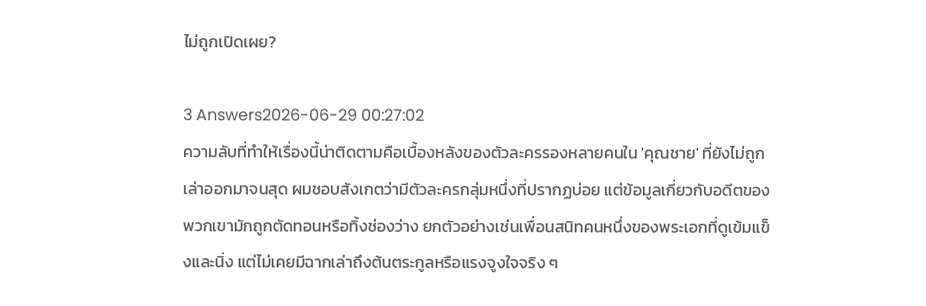ไม่ถูกเปิดเผย?

3 Answers2026-06-29 00:27:02
ความลับที่ทำให้เรื่องนี้น่าติดตามคือเบื้องหลังของตัวละครรองหลายคนใน 'คุณชาย' ที่ยังไม่ถูกเล่าออกมาจนสุด ผมชอบสังเกตว่ามีตัวละครกลุ่มหนึ่งที่ปรากฏบ่อย แต่ข้อมูลเกี่ยวกับอดีตของพวกเขามักถูกตัดทอนหรือทิ้งช่องว่าง ยกตัวอย่างเช่นเพื่อนสนิทคนหนึ่งของพระเอกที่ดูเข้มแข็งและนิ่ง แต่ไม่เคยมีฉากเล่าถึงต้นตระกูลหรือแรงจูงใจจริง ๆ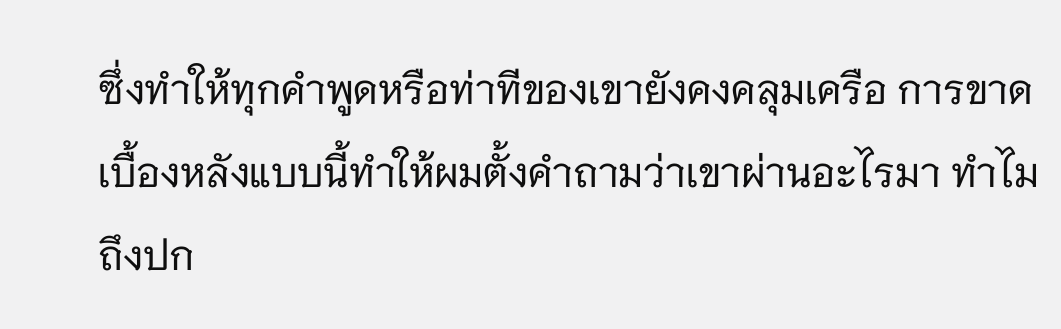ซึ่งทำให้ทุกคำพูดหรือท่าทีของเขายังคงคลุมเครือ การขาดเบื้องหลังแบบนี้ทำให้ผมตั้งคำถามว่าเขาผ่านอะไรมา ทำไมถึงปก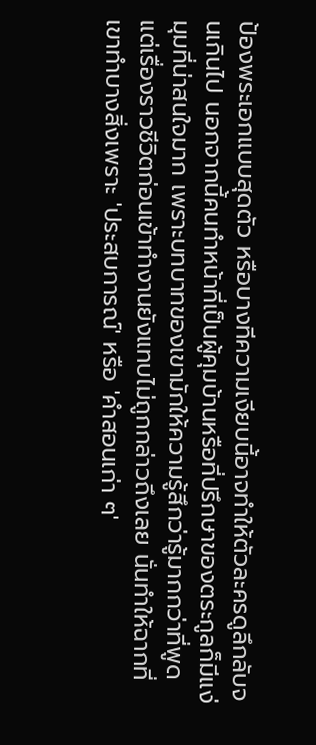ป้องพระเอกแบบสุดตัว หรือบางทีความเงียบนี้อาจทำให้ตัวละครดูลึกลับจนเกินไป นอกจากนี้คนทำหน้าที่เป็นผู้คุมบ้านหรือที่ปรึกษาของตระกูลก็มีแง่มุมที่น่าสนใจมาก เพราะบทบาทของเขามักให้ความรู้สึกว่ารู้มากกว่าที่พูด แต่เรื่องราวชีวิตก่อนเข้าทำงานยังแทบไม่ถูกกล่าวถึงเลย นั่นทำให้ฉากที่เขาทำบางสิ่งเพราะ 'ประสบการณ์' หรือ 'คำสอนเก่า ๆ'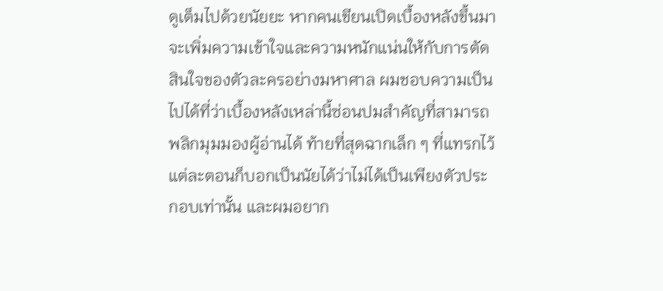ดูเต็มไปด้วยนัยยะ หากคนเขียนเปิดเบื้องหลังขึ้นมาจะเพิ่มความเข้าใจและความหนักแน่นให้กับการตัดสินใจของตัวละครอย่างมหาศาล ผมชอบความเป็นไปได้ที่ว่าเบื้องหลังเหล่านี้ซ่อนปมสำคัญที่สามารถพลิกมุมมองผู้อ่านได้ ท้ายที่สุดฉากเล็ก ๆ ที่แทรกไว้แต่ละตอนก็บอกเป็นนัยได้ว่าไม่ได้เป็นเพียงตัวประกอบเท่านั้น และผมอยาก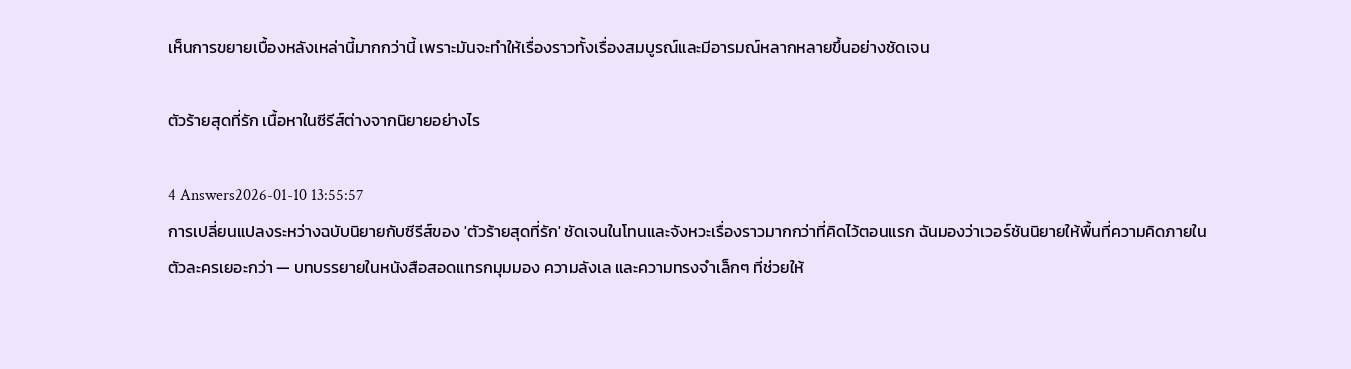เห็นการขยายเบื้องหลังเหล่านี้มากกว่านี้ เพราะมันจะทำให้เรื่องราวทั้งเรื่องสมบูรณ์และมีอารมณ์หลากหลายขึ้นอย่างชัดเจน

ตัวร้ายสุดที่รัก เนื้อหาในซีรีส์ต่างจากนิยายอย่างไร

4 Answers2026-01-10 13:55:57
การเปลี่ยนแปลงระหว่างฉบับนิยายกับซีรีส์ของ 'ตัวร้ายสุดที่รัก' ชัดเจนในโทนและจังหวะเรื่องราวมากกว่าที่คิดไว้ตอนแรก ฉันมองว่าเวอร์ชันนิยายให้พื้นที่ความคิดภายในตัวละครเยอะกว่า — บทบรรยายในหนังสือสอดแทรกมุมมอง ความลังเล และความทรงจำเล็กๆ ที่ช่วยให้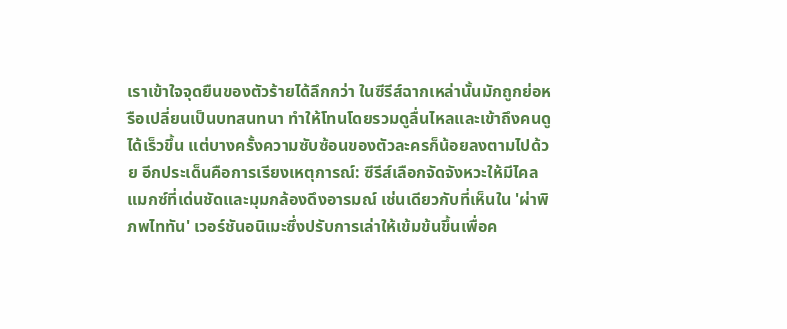เราเข้าใจจุดยืนของตัวร้ายได้ลึกกว่า ในซีรีส์ฉากเหล่านั้นมักถูกย่อหรือเปลี่ยนเป็นบทสนทนา ทำให้โทนโดยรวมดูลื่นไหลและเข้าถึงคนดูได้เร็วขึ้น แต่บางครั้งความซับซ้อนของตัวละครก็น้อยลงตามไปด้วย อีกประเด็นคือการเรียงเหตุการณ์: ซีรีส์เลือกจัดจังหวะให้มีไคลแมกซ์ที่เด่นชัดและมุมกล้องดึงอารมณ์ เช่นเดียวกับที่เห็นใน 'ผ่าพิภพไททัน' เวอร์ชันอนิเมะซึ่งปรับการเล่าให้เข้มข้นขึ้นเพื่อค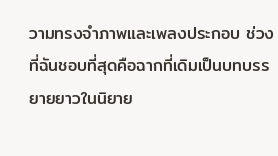วามทรงจำภาพและเพลงประกอบ ช่วงที่ฉันชอบที่สุดคือฉากที่เดิมเป็นบทบรรยายยาวในนิยาย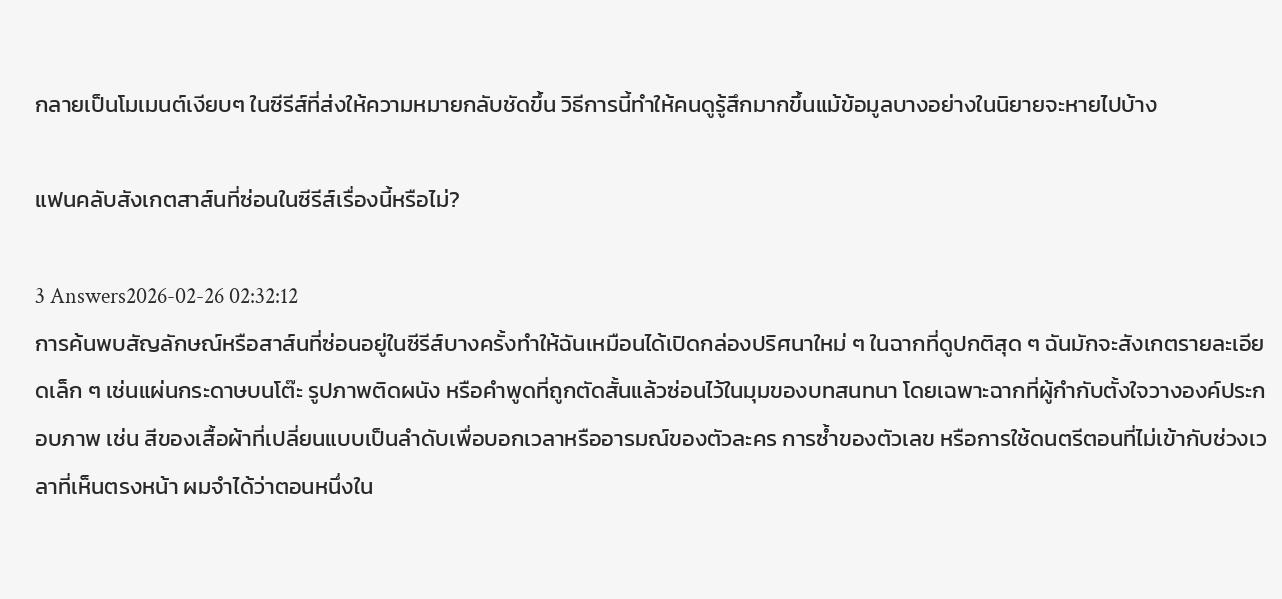กลายเป็นโมเมนต์เงียบๆ ในซีรีส์ที่ส่งให้ความหมายกลับชัดขึ้น วิธีการนี้ทำให้คนดูรู้สึกมากขึ้นแม้ข้อมูลบางอย่างในนิยายจะหายไปบ้าง

แฟนคลับสังเกตสาส์นที่ซ่อนในซีรีส์เรื่องนี้หรือไม่?

3 Answers2026-02-26 02:32:12
การค้นพบสัญลักษณ์หรือสาส์นที่ซ่อนอยู่ในซีรีส์บางครั้งทำให้ฉันเหมือนได้เปิดกล่องปริศนาใหม่ ๆ ในฉากที่ดูปกติสุด ๆ ฉันมักจะสังเกตรายละเอียดเล็ก ๆ เช่นแผ่นกระดาษบนโต๊ะ รูปภาพติดผนัง หรือคำพูดที่ถูกตัดสั้นแล้วซ่อนไว้ในมุมของบทสนทนา โดยเฉพาะฉากที่ผู้กำกับตั้งใจวางองค์ประกอบภาพ เช่น สีของเสื้อผ้าที่เปลี่ยนแบบเป็นลำดับเพื่อบอกเวลาหรืออารมณ์ของตัวละคร การซ้ำของตัวเลข หรือการใช้ดนตรีตอนที่ไม่เข้ากับช่วงเวลาที่เห็นตรงหน้า ผมจำได้ว่าตอนหนึ่งใน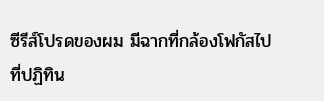ซีรีส์โปรดของผม มีฉากที่กล้องโฟกัสไปที่ปฏิทิน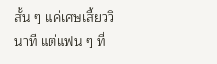สั้น ๆ แค่เศษเสี้ยววินาที แต่แฟน ๆ ที่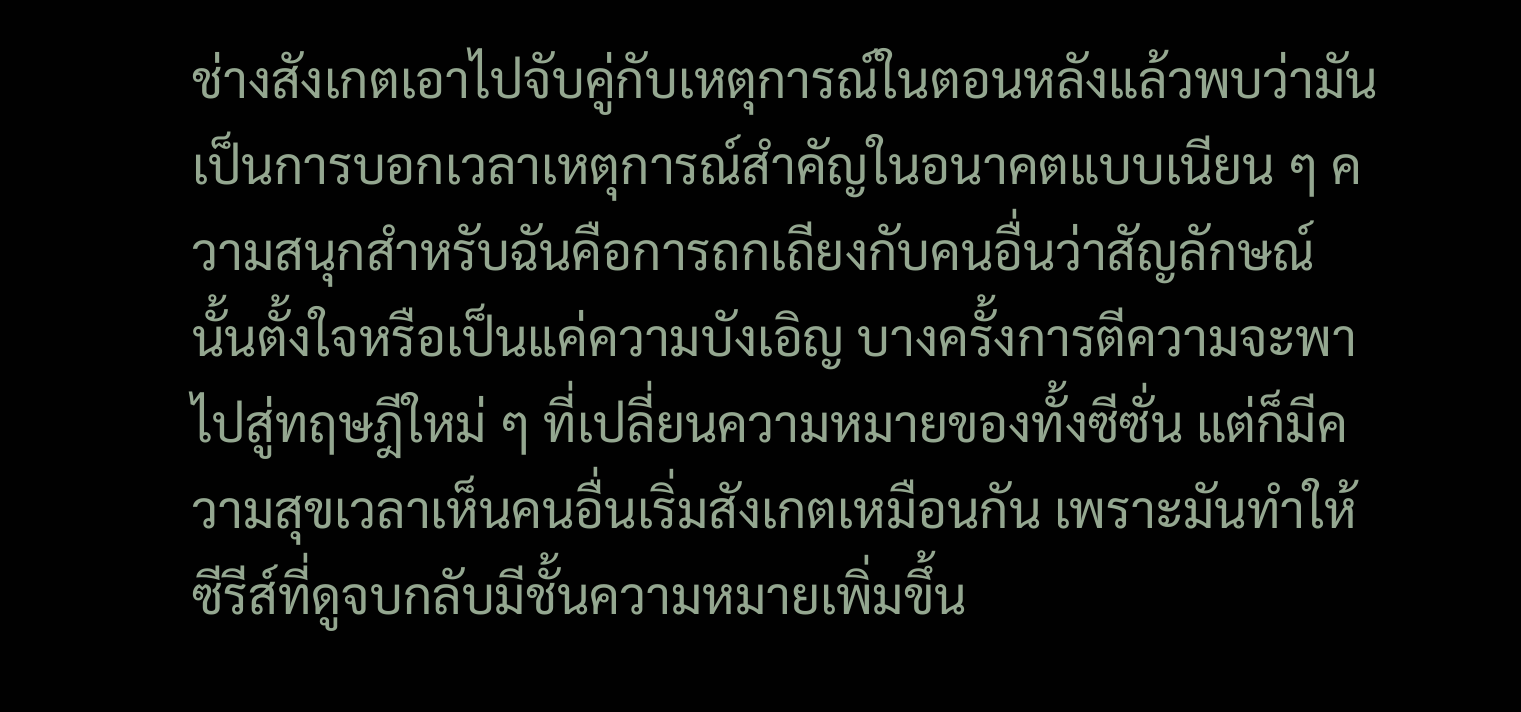ช่างสังเกตเอาไปจับคู่กับเหตุการณ์ในตอนหลังแล้วพบว่ามันเป็นการบอกเวลาเหตุการณ์สำคัญในอนาคตแบบเนียน ๆ ความสนุกสำหรับฉันคือการถกเถียงกับคนอื่นว่าสัญลักษณ์นั้นตั้งใจหรือเป็นแค่ความบังเอิญ บางครั้งการตีความจะพาไปสู่ทฤษฎีใหม่ ๆ ที่เปลี่ยนความหมายของทั้งซีซั่น แต่ก็มีความสุขเวลาเห็นคนอื่นเริ่มสังเกตเหมือนกัน เพราะมันทำให้ซีรีส์ที่ดูจบกลับมีชั้นความหมายเพิ่มขึ้น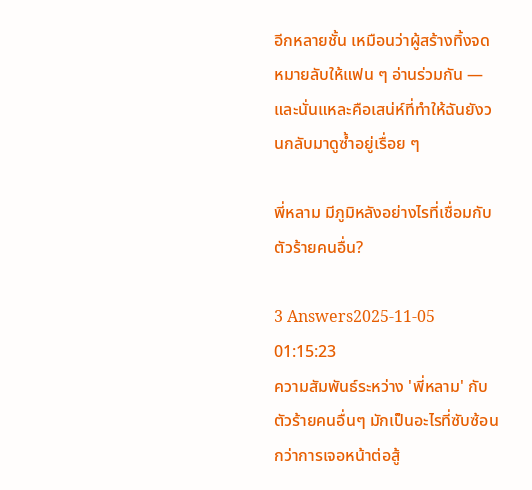อีกหลายชั้น เหมือนว่าผู้สร้างทิ้งจดหมายลับให้แฟน ๆ อ่านร่วมกัน — และนั่นแหละคือเสน่ห์ที่ทำให้ฉันยังวนกลับมาดูซ้ำอยู่เรื่อย ๆ

พี่หลาม มีภูมิหลังอย่างไรที่เชื่อมกับตัวร้ายคนอื่น?

3 Answers2025-11-05 01:15:23
ความสัมพันธ์ระหว่าง 'พี่หลาม' กับตัวร้ายคนอื่นๆ มักเป็นอะไรที่ซับซ้อนกว่าการเจอหน้าต่อสู้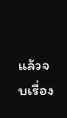แล้วจบเรื่อง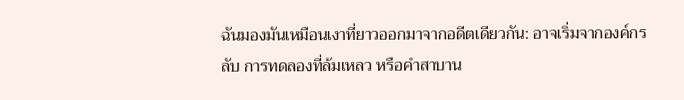ฉันมองมันเหมือนเงาที่ยาวออกมาจากอดีตเดียวกัน: อาจเริ่มจากองค์กรลับ การทดลองที่ล้มเหลว หรือคำสาบาน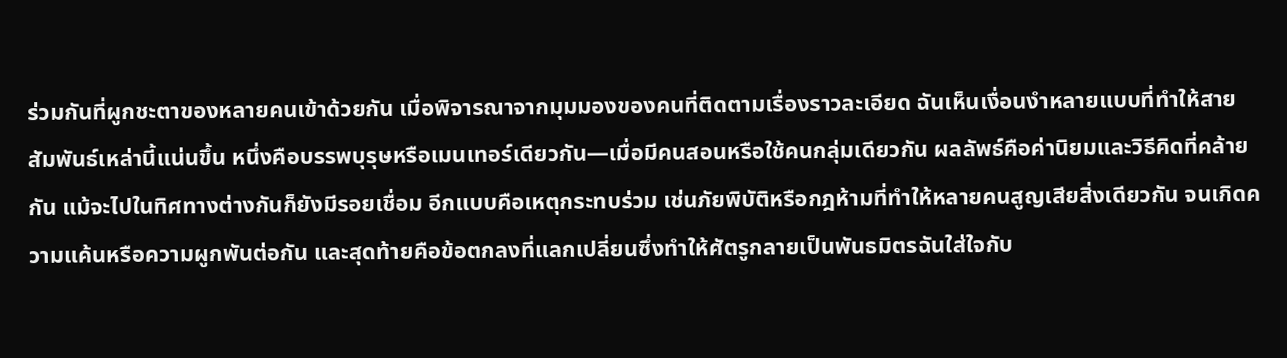ร่วมกันที่ผูกชะตาของหลายคนเข้าด้วยกัน เมื่อพิจารณาจากมุมมองของคนที่ติดตามเรื่องราวละเอียด ฉันเห็นเงื่อนงำหลายแบบที่ทำให้สายสัมพันธ์เหล่านี้แน่นขึ้น หนึ่งคือบรรพบุรุษหรือเมนเทอร์เดียวกัน—เมื่อมีคนสอนหรือใช้คนกลุ่มเดียวกัน ผลลัพธ์คือค่านิยมและวิธีคิดที่คล้ายกัน แม้จะไปในทิศทางต่างกันก็ยังมีรอยเชื่อม อีกแบบคือเหตุกระทบร่วม เช่นภัยพิบัติหรือกฎห้ามที่ทำให้หลายคนสูญเสียสิ่งเดียวกัน จนเกิดความแค้นหรือความผูกพันต่อกัน และสุดท้ายคือข้อตกลงที่แลกเปลี่ยนซึ่งทำให้ศัตรูกลายเป็นพันธมิตรฉันใส่ใจกับ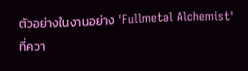ตัวอย่างในงานอย่าง 'Fullmetal Alchemist' ที่ควา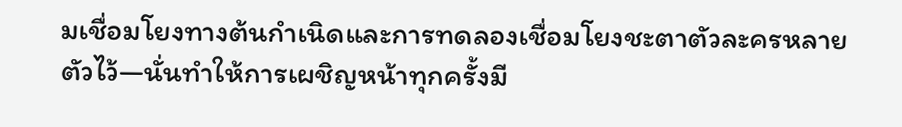มเชื่อมโยงทางต้นกำเนิดและการทดลองเชื่อมโยงชะตาตัวละครหลายตัวไว้—นั่นทำให้การเผชิญหน้าทุกครั้งมี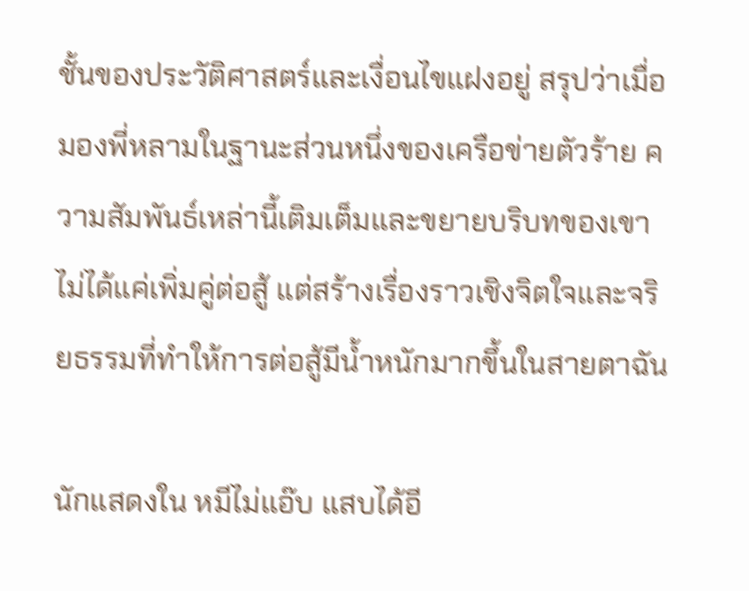ชั้นของประวัติศาสตร์และเงื่อนไขแฝงอยู่ สรุปว่าเมื่อมองพี่หลามในฐานะส่วนหนึ่งของเครือข่ายตัวร้าย ความสัมพันธ์เหล่านี้เติมเต็มและขยายบริบทของเขา ไม่ได้แค่เพิ่มคู่ต่อสู้ แต่สร้างเรื่องราวเชิงจิตใจและจริยธรรมที่ทำให้การต่อสู้มีน้ำหนักมากขึ้นในสายตาฉัน

นักแสดงใน หมีไม่แอ๊บ แสบได้อี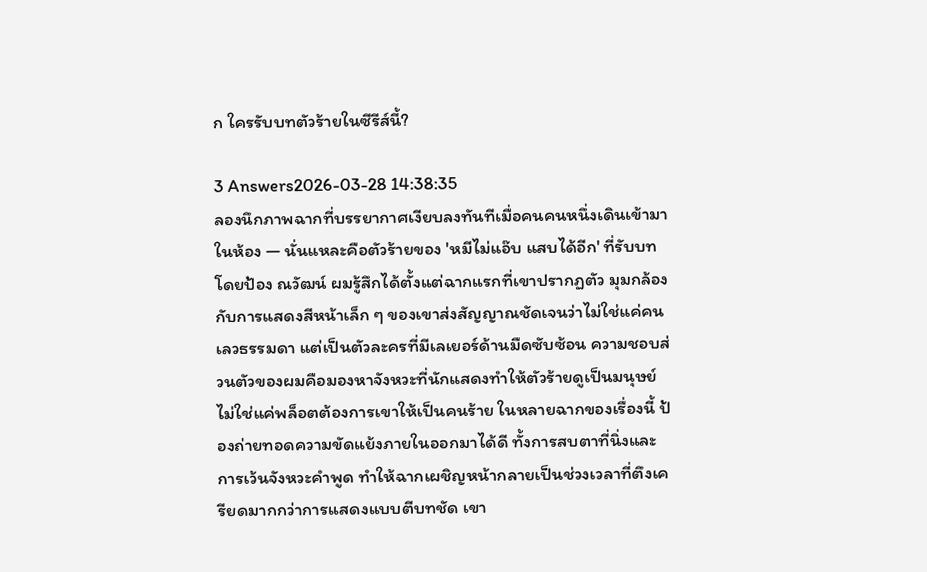ก ใครรับบทตัวร้ายในซีรีส์นี้?

3 Answers2026-03-28 14:38:35
ลองนึกภาพฉากที่บรรยากาศเงียบลงทันทีเมื่อคนคนหนึ่งเดินเข้ามาในห้อง — นั่นแหละคือตัวร้ายของ 'หมีไม่แอ๊บ แสบได้อีก' ที่รับบทโดยป้อง ณวัฒน์ ผมรู้สึกได้ตั้งแต่ฉากแรกที่เขาปรากฏตัว มุมกล้องกับการแสดงสีหน้าเล็ก ๆ ของเขาส่งสัญญาณชัดเจนว่าไม่ใช่แค่คนเลวธรรมดา แต่เป็นตัวละครที่มีเลเยอร์ด้านมืดซับซ้อน ความชอบส่วนตัวของผมคือมองหาจังหวะที่นักแสดงทำให้ตัวร้ายดูเป็นมนุษย์ ไม่ใช่แค่พล็อตต้องการเขาให้เป็นคนร้าย ในหลายฉากของเรื่องนี้ ป้องถ่ายทอดความขัดแย้งภายในออกมาได้ดี ทั้งการสบตาที่นิ่งและการเว้นจังหวะคำพูด ทำให้ฉากเผชิญหน้ากลายเป็นช่วงเวลาที่ตึงเครียดมากกว่าการแสดงแบบตีบทชัด เขา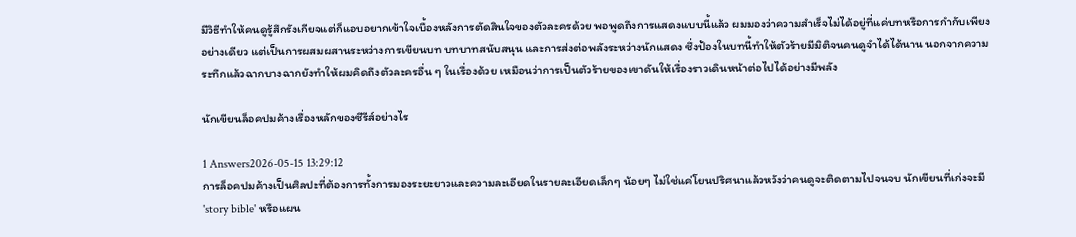มีวิธีทำให้คนดูรู้สึกรังเกียจแต่ก็แอบอยากเข้าใจเบื้องหลังการตัดสินใจของตัวละครด้วย พอพูดถึงการแสดงแบบนี้แล้ว ผมมองว่าความสำเร็จไม่ได้อยู่ที่แค่บทหรือการกำกับเพียงอย่างเดียว แต่เป็นการผสมผสานระหว่างการเขียนบท บทบาทสนับสนุน และการส่งต่อพลังระหว่างนักแสดง ซึ่งป้องในบทนี้ทำให้ตัวร้ายมีมิติจนคนดูจำได้ได้นาน นอกจากความระทึกแล้วฉากบางฉากยังทำให้ผมคิดถึงตัวละครอื่น ๆ ในเรื่องด้วย เหมือนว่าการเป็นตัวร้ายของเขาดันให้เรื่องราวเดินหน้าต่อไปได้อย่างมีพลัง

นักเขียนล็อคปมค้างเรื่องหลักของซีรีส์อย่างไร

1 Answers2026-05-15 13:29:12
การล็อคปมค้างเป็นศิลปะที่ต้องการทั้งการมองระยะยาวและความละเอียดในรายละเอียดเล็กๆ น้อยๆ ไม่ใช่แค่โยนปริศนาแล้วหวังว่าคนดูจะติดตามไปจนจบ นักเขียนที่เก่งจะมี 'story bible' หรือแผน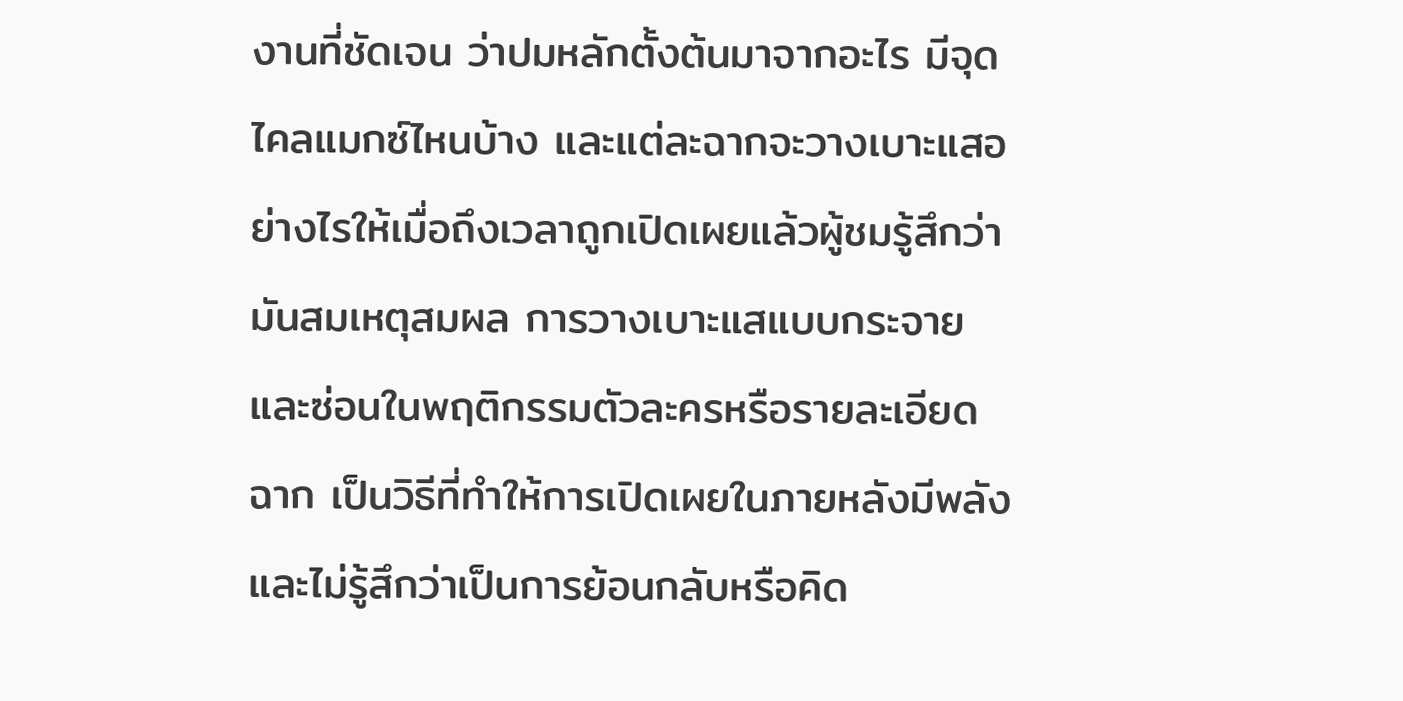งานที่ชัดเจน ว่าปมหลักตั้งต้นมาจากอะไร มีจุดไคลแมกซ์ไหนบ้าง และแต่ละฉากจะวางเบาะแสอย่างไรให้เมื่อถึงเวลาถูกเปิดเผยแล้วผู้ชมรู้สึกว่ามันสมเหตุสมผล การวางเบาะแสแบบกระจายและซ่อนในพฤติกรรมตัวละครหรือรายละเอียดฉาก เป็นวิธีที่ทำให้การเปิดเผยในภายหลังมีพลังและไม่รู้สึกว่าเป็นการย้อนกลับหรือคิด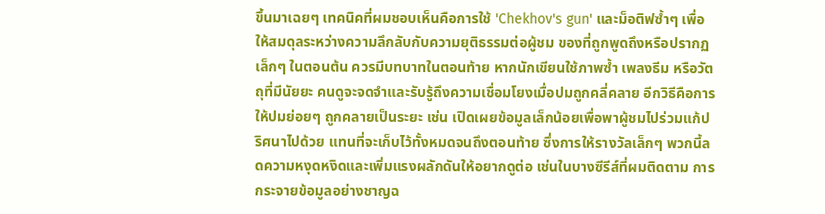ขึ้นมาเฉยๆ เทคนิคที่ผมชอบเห็นคือการใช้ 'Chekhov's gun' และม็อติฟซ้ำๆ เพื่อให้สมดุลระหว่างความลึกลับกับความยุติธรรมต่อผู้ชม ของที่ถูกพูดถึงหรือปรากฏเล็กๆ ในตอนต้น ควรมีบทบาทในตอนท้าย หากนักเขียนใช้ภาพซ้ำ เพลงธีม หรือวัตถุที่มีนัยยะ คนดูจะจดจำและรับรู้ถึงความเชื่อมโยงเมื่อปมถูกคลี่คลาย อีกวิธีคือการให้ปมย่อยๆ ถูกคลายเป็นระยะ เช่น เปิดเผยข้อมูลเล็กน้อยเพื่อพาผู้ชมไปร่วมแก้ปริศนาไปด้วย แทนที่จะเก็บไว้ทั้งหมดจนถึงตอนท้าย ซึ่งการให้รางวัลเล็กๆ พวกนี้ลดความหงุดหงิดและเพิ่มแรงผลักดันให้อยากดูต่อ เช่นในบางซีรีส์ที่ผมติดตาม การกระจายข้อมูลอย่างชาญฉ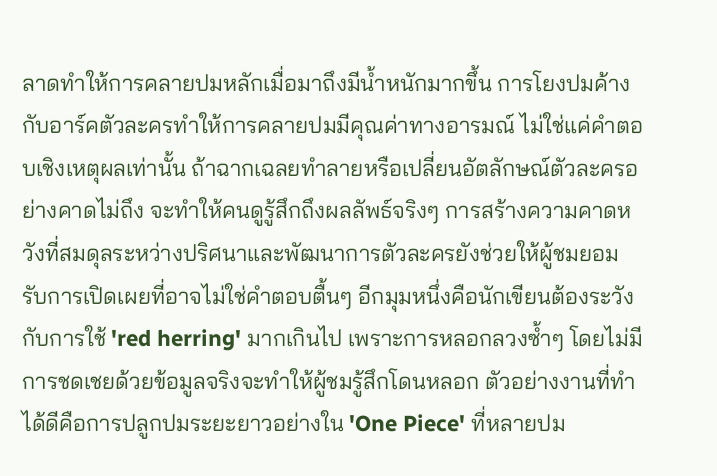ลาดทำให้การคลายปมหลักเมื่อมาถึงมีน้ำหนักมากขึ้น การโยงปมค้างกับอาร์คตัวละครทำให้การคลายปมมีคุณค่าทางอารมณ์ ไม่ใช่แค่คำตอบเชิงเหตุผลเท่านั้น ถ้าฉากเฉลยทำลายหรือเปลี่ยนอัตลักษณ์ตัวละครอย่างคาดไม่ถึง จะทำให้คนดูรู้สึกถึงผลลัพธ์จริงๆ การสร้างความคาดหวังที่สมดุลระหว่างปริศนาและพัฒนาการตัวละครยังช่วยให้ผู้ชมยอมรับการเปิดเผยที่อาจไม่ใช่คำตอบตื้นๆ อีกมุมหนึ่งคือนักเขียนต้องระวังกับการใช้ 'red herring' มากเกินไป เพราะการหลอกลวงซ้ำๆ โดยไม่มีการชดเชยด้วยข้อมูลจริงจะทำให้ผู้ชมรู้สึกโดนหลอก ตัวอย่างงานที่ทำได้ดีคือการปลูกปมระยะยาวอย่างใน 'One Piece' ที่หลายปม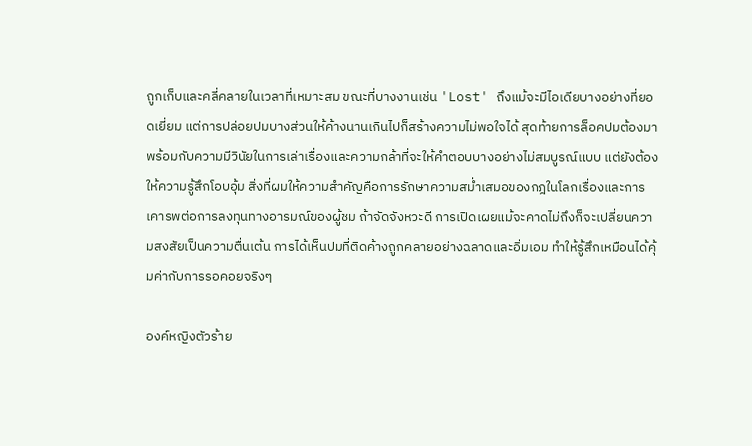ถูกเก็บและคลี่คลายในเวลาที่เหมาะสม ขณะที่บางงานเช่น 'Lost' ถึงแม้จะมีไอเดียบางอย่างที่ยอดเยี่ยม แต่การปล่อยปมบางส่วนให้ค้างนานเกินไปก็สร้างความไม่พอใจได้ สุดท้ายการล็อคปมต้องมาพร้อมกับความมีวินัยในการเล่าเรื่องและความกล้าที่จะให้คำตอบบางอย่างไม่สมบูรณ์แบบ แต่ยังต้องให้ความรู้สึกโอบอุ้ม สิ่งที่ผมให้ความสำคัญคือการรักษาความสม่ำเสมอของกฎในโลกเรื่องและการเคารพต่อการลงทุนทางอารมณ์ของผู้ชม ถ้าจัดจังหวะดี การเปิดเผยแม้จะคาดไม่ถึงก็จะเปลี่ยนความสงสัยเป็นความตื่นเต้น การได้เห็นปมที่ติดค้างถูกคลายอย่างฉลาดและอิ่มเอม ทำให้รู้สึกเหมือนได้คุ้มค่ากับการรอคอยจริงๆ

องค์หญิงตัวร้าย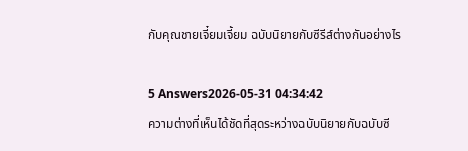กับคุณชายเจี๋ยมเจี้ยม ฉบับนิยายกับซีรีส์ต่างกันอย่างไร

5 Answers2026-05-31 04:34:42
ความต่างที่เห็นได้ชัดที่สุดระหว่างฉบับนิยายกับฉบับซี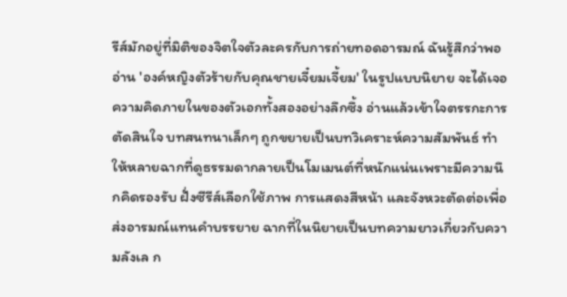รีส์มักอยู่ที่มิติของจิตใจตัวละครกับการถ่ายทอดอารมณ์ ฉันรู้สึกว่าพออ่าน 'องค์หญิงตัวร้ายกับคุณชายเจี๋ยมเจี้ยม' ในรูปแบบนิยาย จะได้เจอความคิดภายในของตัวเอกทั้งสองอย่างลึกซึ้ง อ่านแล้วเข้าใจตรรกะการตัดสินใจ บทสนทนาเล็กๆ ถูกขยายเป็นบทวิเคราะห์ความสัมพันธ์ ทำให้หลายฉากที่ดูธรรมดากลายเป็นโมเมนต์ที่หนักแน่นเพราะมีความนึกคิดรองรับ ฝั่งซีรีส์เลือกใช้ภาพ การแสดงสีหน้า และจังหวะตัดต่อเพื่อส่งอารมณ์แทนคำบรรยาย ฉากที่ในนิยายเป็นบทความยาวเกี่ยวกับความลังเล ก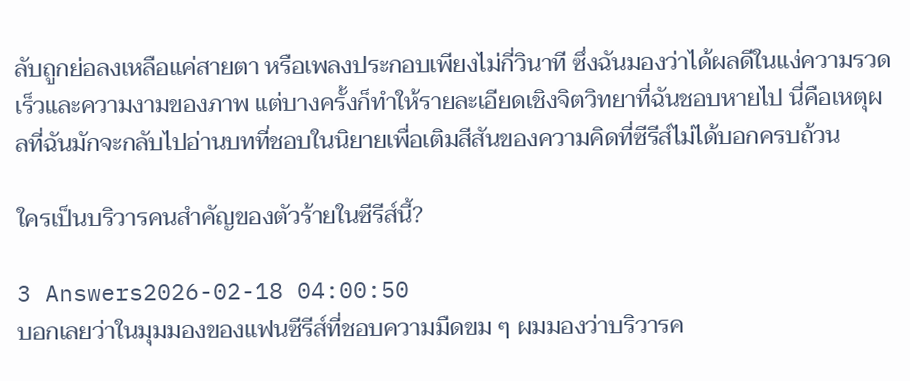ลับถูกย่อลงเหลือแค่สายตา หรือเพลงประกอบเพียงไม่กี่วินาที ซึ่งฉันมองว่าได้ผลดีในแง่ความรวดเร็วและความงามของภาพ แต่บางครั้งก็ทำให้รายละเอียดเชิงจิตวิทยาที่ฉันชอบหายไป นี่คือเหตุผลที่ฉันมักจะกลับไปอ่านบทที่ชอบในนิยายเพื่อเติมสีสันของความคิดที่ซีรีส์ไม่ได้บอกครบถ้วน

ใครเป็นบริวารคนสำคัญของตัวร้ายในซีรีส์นี้?

3 Answers2026-02-18 04:00:50
บอกเลยว่าในมุมมองของแฟนซีรีส์ที่ชอบความมืดขม ๆ ผมมองว่าบริวารค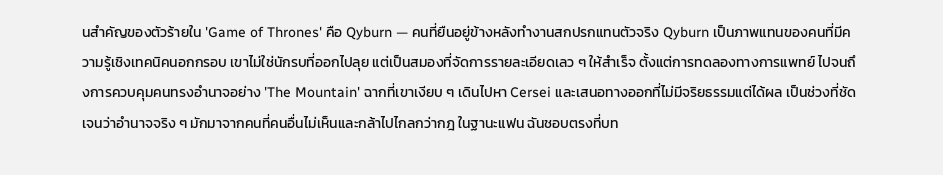นสำคัญของตัวร้ายใน 'Game of Thrones' คือ Qyburn — คนที่ยืนอยู่ข้างหลังทำงานสกปรกแทนตัวจริง Qyburn เป็นภาพแทนของคนที่มีความรู้เชิงเทคนิคนอกกรอบ เขาไม่ใช่นักรบที่ออกไปลุย แต่เป็นสมองที่จัดการรายละเอียดเลว ๆ ให้สำเร็จ ตั้งแต่การทดลองทางการแพทย์ ไปจนถึงการควบคุมคนทรงอำนาจอย่าง 'The Mountain' ฉากที่เขาเงียบ ๆ เดินไปหา Cersei และเสนอทางออกที่ไม่มีจริยธรรมแต่ได้ผล เป็นช่วงที่ชัดเจนว่าอำนาจจริง ๆ มักมาจากคนที่คนอื่นไม่เห็นและกล้าไปไกลกว่ากฎ ในฐานะแฟน ฉันชอบตรงที่บท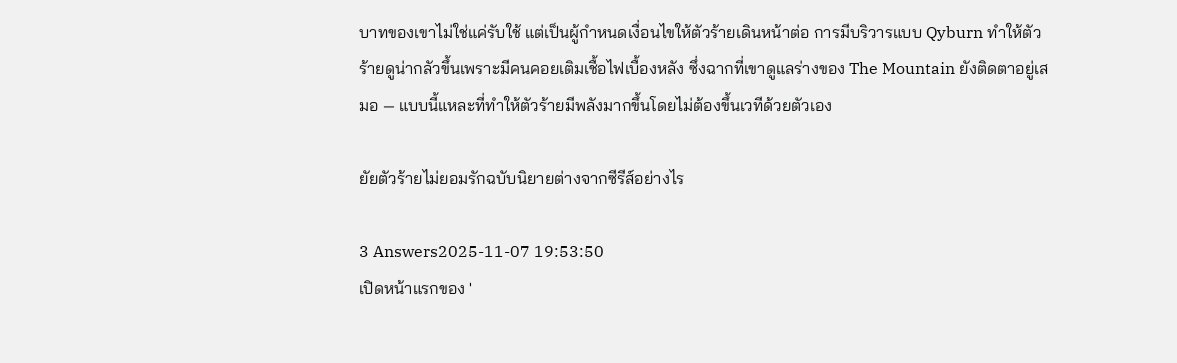บาทของเขาไม่ใช่แค่รับใช้ แต่เป็นผู้กำหนดเงื่อนไขให้ตัวร้ายเดินหน้าต่อ การมีบริวารแบบ Qyburn ทำให้ตัวร้ายดูน่ากลัวขึ้นเพราะมีคนคอยเติมเชื้อไฟเบื้องหลัง ซึ่งฉากที่เขาดูแลร่างของ The Mountain ยังติดตาอยู่เสมอ — แบบนี้แหละที่ทำให้ตัวร้ายมีพลังมากขึ้นโดยไม่ต้องขึ้นเวทีด้วยตัวเอง

ยัยตัวร้ายไม่ยอมรักฉบับนิยายต่างจากซีรีส์อย่างไร

3 Answers2025-11-07 19:53:50
เปิดหน้าแรกของ '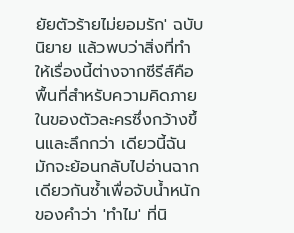ยัยตัวร้ายไม่ยอมรัก' ฉบับนิยาย แล้วพบว่าสิ่งที่ทำให้เรื่องนี้ต่างจากซีรีส์คือพื้นที่สำหรับความคิดภายในของตัวละครซึ่งกว้างขึ้นและลึกกว่า เดียวนี้ฉันมักจะย้อนกลับไปอ่านฉากเดียวกันซ้ำเพื่อจับน้ำหนักของคำว่า 'ทำไม' ที่นิ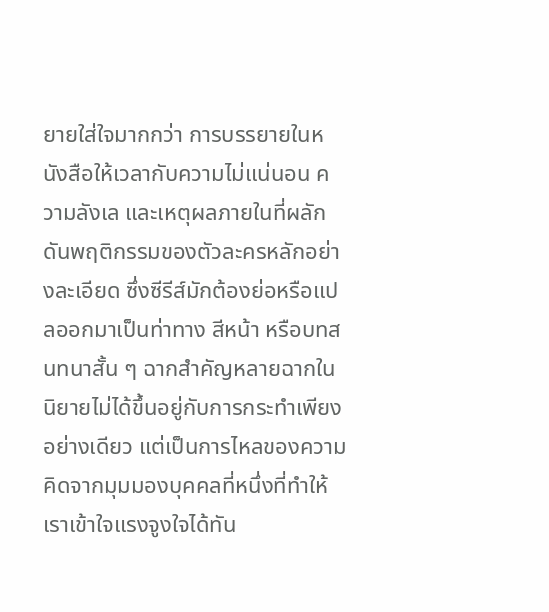ยายใส่ใจมากกว่า การบรรยายในหนังสือให้เวลากับความไม่แน่นอน ความลังเล และเหตุผลภายในที่ผลักดันพฤติกรรมของตัวละครหลักอย่างละเอียด ซึ่งซีรีส์มักต้องย่อหรือแปลออกมาเป็นท่าทาง สีหน้า หรือบทสนทนาสั้น ๆ ฉากสำคัญหลายฉากในนิยายไม่ได้ขึ้นอยู่กับการกระทำเพียงอย่างเดียว แต่เป็นการไหลของความคิดจากมุมมองบุคคลที่หนึ่งที่ทำให้เราเข้าใจแรงจูงใจได้ทัน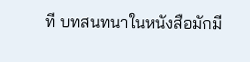ที บทสนทนาในหนังสือมักมี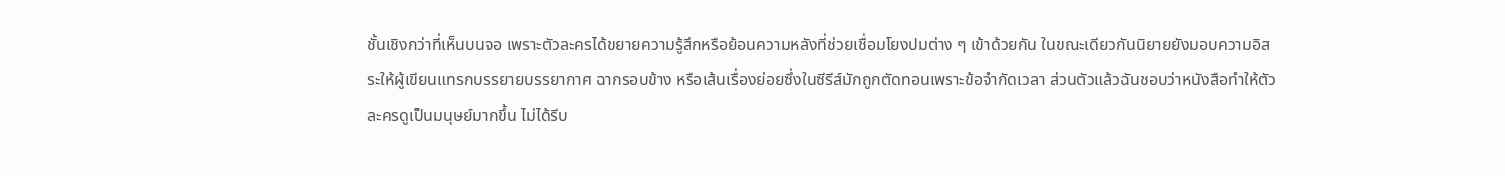ชั้นเชิงกว่าที่เห็นบนจอ เพราะตัวละครได้ขยายความรู้สึกหรือย้อนความหลังที่ช่วยเชื่อมโยงปมต่าง ๆ เข้าด้วยกัน ในขณะเดียวกันนิยายยังมอบความอิสระให้ผู้เขียนแทรกบรรยายบรรยากาศ ฉากรอบข้าง หรือเส้นเรื่องย่อยซึ่งในซีรีส์มักถูกตัดทอนเพราะข้อจำกัดเวลา ส่วนตัวแล้วฉันชอบว่าหนังสือทำให้ตัวละครดูเป็นมนุษย์มากขึ้น ไม่ได้รีบ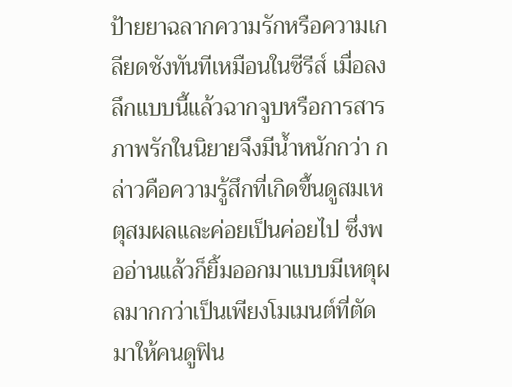ป้ายยาฉลากความรักหรือความเกลียดชังทันทีเหมือนในซีรีส์ เมื่อลงลึกแบบนี้แล้วฉากจูบหรือการสารภาพรักในนิยายจึงมีน้ำหนักกว่า กล่าวคือความรู้สึกที่เกิดขึ้นดูสมเหตุสมผลและค่อยเป็นค่อยไป ซึ่งพออ่านแล้วก็ยิ้มออกมาแบบมีเหตุผลมากกว่าเป็นเพียงโมเมนต์ที่ตัดมาให้คนดูฟิน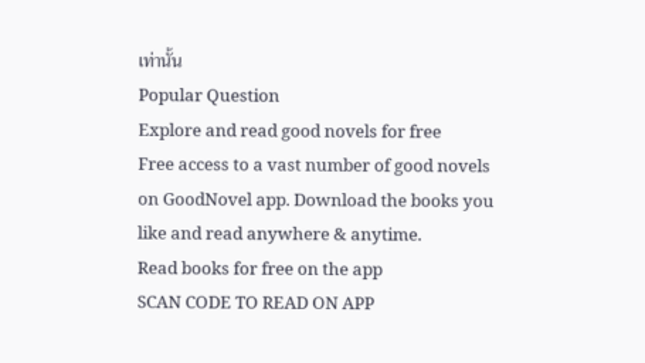เท่านั้น
Popular Question
Explore and read good novels for free
Free access to a vast number of good novels on GoodNovel app. Download the books you like and read anywhere & anytime.
Read books for free on the app
SCAN CODE TO READ ON APP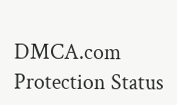DMCA.com Protection Status